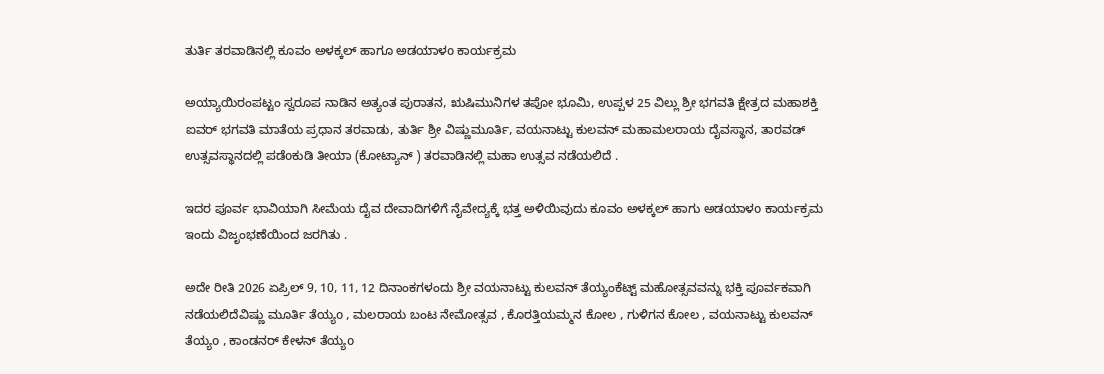ತುರ್ತಿ ತರವಾಡಿನಲ್ಲಿ ಕೂವಂ ಅಳಕ್ಕಲ್ ಹಾಗೂ ಅಡಯಾಳo ಕಾರ್ಯಕ್ರಮ

ಅಯ್ಯಾಯಿರಂಪಟ್ಟಂ ಸ್ವರೂಪ ನಾಡಿನ ಅತ್ಯಂತ ಪುರಾತನ, ಋಷಿಮುನಿಗಳ ತಪೋ ಭೂಮಿ, ಉಪ್ಪಳ 25 ವಿಲ್ಲು ಶ್ರೀ ಭಗವತಿ ಕ್ಷೇತ್ರದ ಮಹಾಶಕ್ತಿ ಐವರ್ ಭಗವತಿ ಮಾತೆಯ ಪ್ರಧಾನ ತರವಾಡು, ತುರ್ತಿ ಶ್ರೀ ವಿಷ್ಣುಮೂರ್ತಿ, ವಯನಾಟ್ಟು ಕುಲವನ್ ಮಹಾಮಲರಾಯ ದೈವಸ್ಥಾನ, ತಾರವಡ್ ಉತ್ಸವಸ್ಥಾನದಲ್ಲಿ ಪಡೆoಕುಡಿ ತೀಯಾ (ಕೋಟ್ಯಾನ್‌ ) ತರವಾಡಿನಲ್ಲಿ ಮಹಾ ಉತ್ಸವ ನಡೆಯಲಿದೆ .

ಇದರ ಪೂರ್ವ ಭಾವಿಯಾಗಿ ಸೀಮೆಯ ದೈವ ದೇವಾದಿಗಳಿಗೆ ನೈವೇದ್ಯಕ್ಕೆ ಭತ್ತ ಅಳಿಯಿವುದು ಕೂವಂ ಅಳಕ್ಕಲ್ ಹಾಗು ಅಡಯಾಳo ಕಾರ್ಯಕ್ರಮ ಇಂದು ವಿಜೃಂಭಣೆಯಿಂದ ಜರಗಿತು .

ಅದೇ ರೀತಿ 2026 ಏಪ್ರಿಲ್ 9, 10, 11, 12 ದಿನಾಂಕಗಳಂದು ಶ್ರೀ ವಯನಾಟ್ಟು ಕುಲವನ್ ತೆಯ್ಯಂಕೆಟ್ಟ್ ಮಹೋತ್ಸವವನ್ನು ಭಕ್ತಿ ಪೂರ್ವಕವಾಗಿ ನಡೆಯಲಿದೆವಿಷ್ಣು ಮೂರ್ತಿ ತೆಯ್ಯo , ಮಲರಾಯ ಬಂಟ ನೇಮೋತ್ಸವ , ಕೊರತ್ತಿಯಮ್ಮನ ಕೋಲ , ಗುಳಿಗನ ಕೋಲ , ವಯನಾಟ್ಟು ಕುಲವನ್ ತೆಯ್ಯo , ಕಾಂಡನರ್ ಕೇಳನ್ ತೆಯ್ಯo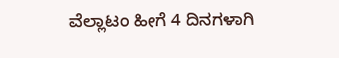ವೆಲ್ಲಾಟಂ ಹೀಗೆ 4 ದಿನಗಳಾಗಿ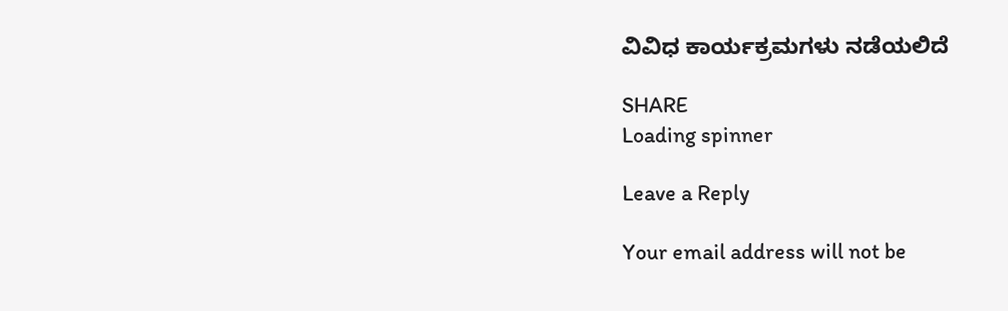ವಿವಿಧ ಕಾರ್ಯಕ್ರಮಗಳು ನಡೆಯಲಿದೆ

SHARE
Loading spinner

Leave a Reply

Your email address will not be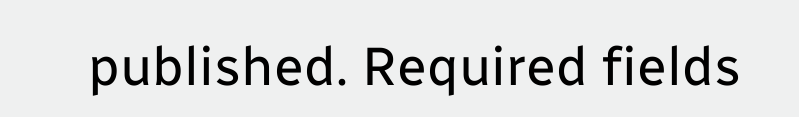published. Required fields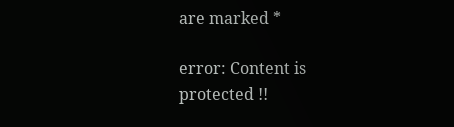are marked *

error: Content is protected !!